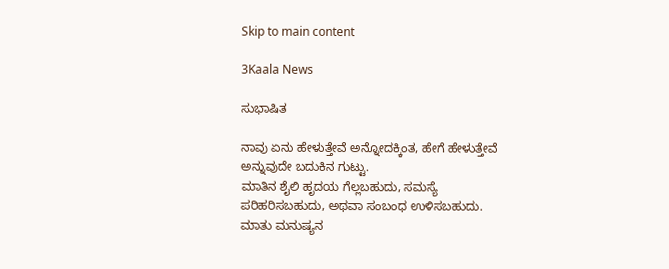Skip to main content

3Kaala News

ಸುಭಾಷಿತ

ನಾವು ಏನು ಹೇಳುತ್ತೇವೆ ಅನ್ನೋದಕ್ಕಿಂತ, ಹೇಗೆ ಹೇಳುತ್ತೇವೆ ಅನ್ನುವುದೇ ಬದುಕಿನ ಗುಟ್ಟು.
ಮಾತಿನ ಶೈಲಿ ಹೃದಯ ಗೆಲ್ಲಬಹುದು, ಸಮಸ್ಯೆ ಪರಿಹರಿಸಬಹುದು, ಅಥವಾ ಸಂಬಂಧ ಉಳಿಸಬಹುದು.
ಮಾತು ಮನುಷ್ಯನ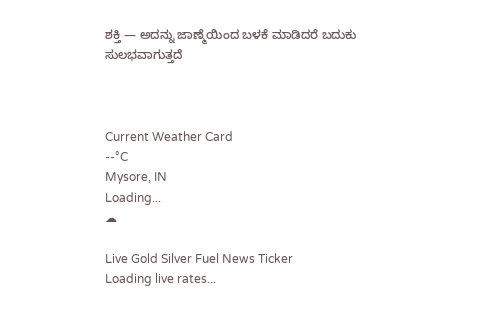ಶಕ್ತಿ — ಅದನ್ನು ಜಾಣ್ಮೆಯಿಂದ ಬಳಕೆ ಮಾಡಿದರೆ ಬದುಕು ಸುಲಭವಾಗುತ್ತದೆ



Current Weather Card
--°C
Mysore, IN
Loading...
☁

Live Gold Silver Fuel News Ticker
Loading live rates...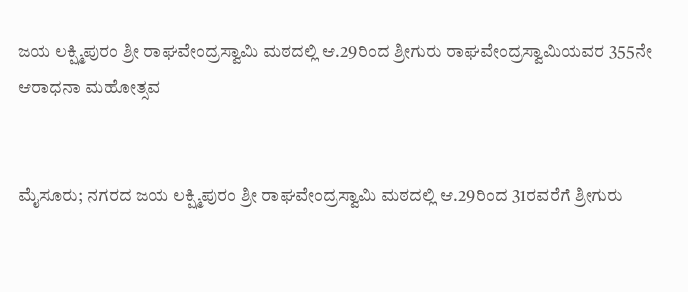ಜಯ ಲಕ್ಷ್ಮಿಪುರಂ ಶ್ರೀ ರಾಘವೇಂದ್ರಸ್ವಾಮಿ ಮಠದಲ್ಲಿ ಆ.29ರಿಂದ ಶ್ರೀಗುರು ರಾಘವೇಂದ್ರಸ್ವಾಮಿಯವರ 355ನೇ ಆರಾಧನಾ ಮಹೋತ್ಸವ


ಮೈಸೂರು; ನಗರದ ಜಯ ಲಕ್ಷ್ಮಿಪುರಂ ಶ್ರೀ ರಾಘವೇಂದ್ರಸ್ವಾಮಿ ಮಠದಲ್ಲಿ ಆ.29ರಿಂದ 31ರವರೆಗೆ ಶ್ರೀಗುರು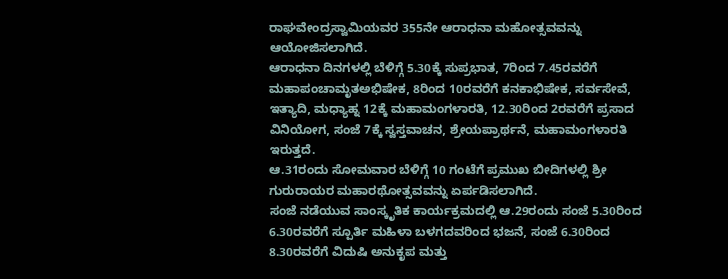ರಾಘವೇಂದ್ರಸ್ವಾಮಿಯವರ 355ನೇ ಆರಾಧನಾ ಮಹೋತ್ಸವವನ್ನು ಆಯೋಜಿಸಲಾಗಿದೆ.
ಆರಾಧನಾ ದಿನಗಳಲ್ಲಿ ಬೆಳಿಗ್ಗೆ 5.30ಕ್ಕೆ ಸುಪ್ರಭಾತ, 7ರಿಂದ 7.45ರವರೆಗೆ ಮಹಾಪಂಚಾಮೃತಅಭಿಷೇಕ, 8ರಿಂದ 10ರವರೆಗೆ ಕನಕಾಭಿಷೇಕ, ಸರ್ವಸೇವೆ, ಇತ್ಯಾದಿ, ಮಧ್ಯಾಹ್ನ 12ಕ್ಕೆ ಮಹಾಮಂಗಳಾರತಿ, 12.30ರಿಂದ 2ರವರೆಗೆ ಪ್ರಸಾದ ವಿನಿಯೋಗ, ಸಂಜೆ 7ಕ್ಕೆ ಸ್ವಸ್ತವಾಚನ, ಶ್ರೇಯಪ್ರಾರ್ಥನೆ, ಮಹಾಮಂಗಳಾರತಿ ಇರುತ್ತದೆ.
ಆ.31ರಂದು ಸೋಮವಾರ ಬೆಳಿಗ್ಗೆ 10 ಗಂಟೆಗೆ ಪ್ರಮುಖ ಬೀದಿಗಳಲ್ಲಿ ಶ್ರೀ ಗುರುರಾಯರ ಮಹಾರಥೋತ್ಸವವನ್ನು ಏರ್ಪಡಿಸಲಾಗಿದೆ.
ಸಂಜೆ ನಡೆಯುವ ಸಾಂಸ್ಕೃತಿಕ ಕಾರ್ಯಕ್ರಮದಲ್ಲಿ ಆ.29ರಂದು ಸಂಜೆ 5.30ರಿಂದ 6.30ರವರೆಗೆ ಸ್ಪೂರ್ತಿ ಮಹಿಳಾ ಬಳಗದವರಿಂದ ಭಜನೆ, ಸಂಜೆ 6.30ರಿಂದ 8.30ರವರೆಗೆ ವಿದುಷಿ ಅನುಕೃಪ ಮತ್ತು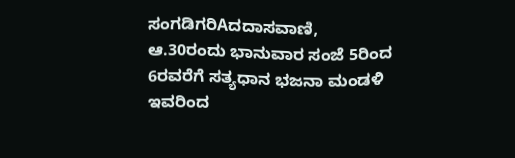ಸಂಗಡಿಗರಿAದದಾಸವಾಣಿ, ಆ.30ರಂದು ಭಾನುವಾರ ಸಂಜೆ 5ರಿಂದ 6ರವರೆಗೆ ಸತ್ಯಧಾನ ಭಜನಾ ಮಂಡಳಿ ಇವರಿಂದ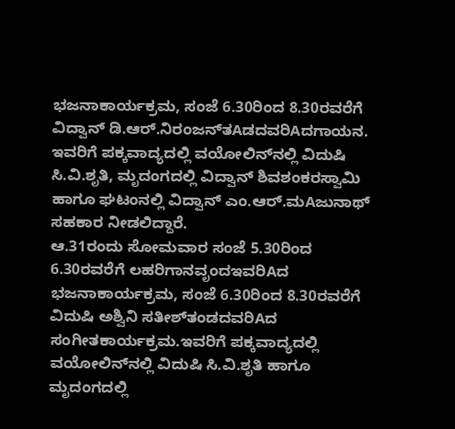ಭಜನಾಕಾರ್ಯಕ್ರಮ, ಸಂಜೆ 6.30ರಿಂದ 8.30ರವರೆಗೆ ವಿದ್ವಾನ್ ಡಿ.ಆರ್.ನಿರಂಜನ್‌ತAಡದವರಿAದಗಾಯನ. ಇವರಿಗೆ ಪಕ್ಕವಾದ್ಯದಲ್ಲಿ ವಯೋಲಿನ್‌ನಲ್ಲಿ ವಿದುಷಿ ಸಿ.ವಿ.ಶೃತಿ, ಮೃದಂಗದಲ್ಲಿ ವಿದ್ವಾನ್ ಶಿವಶಂಕರಸ್ವಾಮಿ ಹಾಗೂ ಘಟಂನಲ್ಲಿ ವಿದ್ವಾನ್ ಎಂ.ಆರ್.ಮAಜುನಾಥ್ ಸಹಕಾರ ನೀಡಲಿದ್ದಾರೆ.
ಆ.31ರಂದು ಸೋಮವಾರ ಸಂಜೆ 5.30ರಿಂದ 6.30ರವರೆಗೆ ಲಹರಿಗಾನವೃಂದಇವರಿAದ ಭಜನಾಕಾರ್ಯಕ್ರಮ, ಸಂಜೆ 6.30ರಿಂದ 8.30ರವರೆಗೆ ವಿದುಷಿ ಅಶ್ವಿನಿ ಸತೀಶ್‌ತಂಡದವರಿAದ ಸಂಗೀತಕಾರ್ಯಕ್ರಮ.ಇವರಿಗೆ ಪಕ್ಕವಾದ್ಯದಲ್ಲಿ ವಯೋಲಿನ್‌ನಲ್ಲಿ ವಿದುಷಿ ಸಿ.ವಿ.ಶೃತಿ ಹಾಗೂ ಮೃದಂಗದಲ್ಲಿ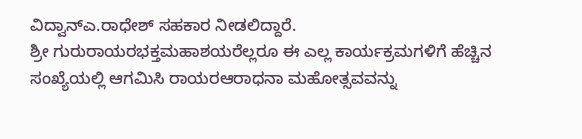ವಿದ್ವಾನ್‌ಎ.ರಾಧೇಶ್ ಸಹಕಾರ ನೀಡಲಿದ್ದಾರೆ.
ಶ್ರೀ ಗುರುರಾಯರಭಕ್ತಮಹಾಶಯರೆಲ್ಲರೂ ಈ ಎಲ್ಲ ಕಾರ್ಯಕ್ರಮಗಳಿಗೆ ಹೆಚ್ಚಿನ ಸಂಖ್ಯೆಯಲ್ಲಿ ಆಗಮಿಸಿ ರಾಯರಆರಾಧನಾ ಮಹೋತ್ಸವವನ್ನು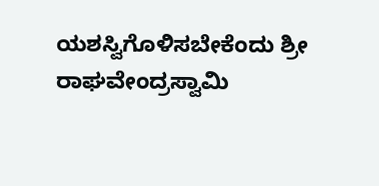ಯಶಸ್ವಿಗೊಳಿಸಬೇಕೆಂದು ಶ್ರೀ ರಾಘವೇಂದ್ರಸ್ವಾಮಿ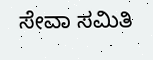ಸೇವಾ ಸಮಿತಿ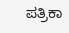ಪತ್ರಿಕಾ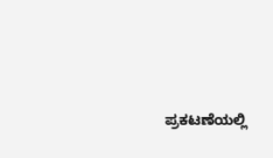ಪ್ರಕಟಣೆಯಲ್ಲಿ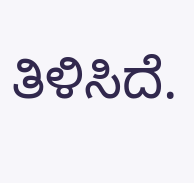ತಿಳಿಸಿದೆ.